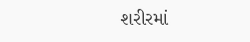શરીરમાં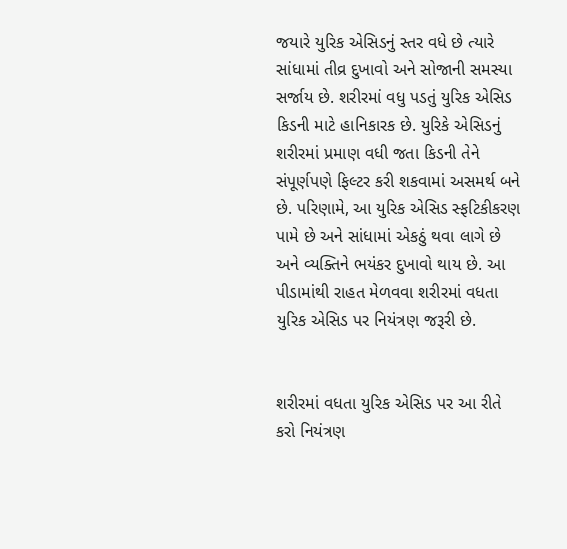જયારે યુરિક એસિડનું સ્તર વધે છે ત્યારે સાંધામાં તીવ્ર દુખાવો અને સોજાની સમસ્યા સર્જાય છે. શરીરમાં વધુ પડતું યુરિક એસિડ કિડની માટે હાનિકારક છે. યુરિકે એસિડનું શરીરમાં પ્રમાણ વધી જતા કિડની તેને સંપૂર્ણપણે ફિલ્ટર કરી શકવામાં અસમર્થ બને છે. પરિણામે, આ યુરિક એસિડ સ્ફટિકીકરણ પામે છે અને સાંધામાં એકઠું થવા લાગે છે અને વ્યક્તિને ભયંકર દુખાવો થાય છે. આ પીડામાંથી રાહત મેળવવા શરીરમાં વધતા યુરિક એસિડ પર નિયંત્રણ જરૂરી છે.


શરીરમાં વધતા યુરિક એસિડ પર આ રીતે કરો નિયંત્રણ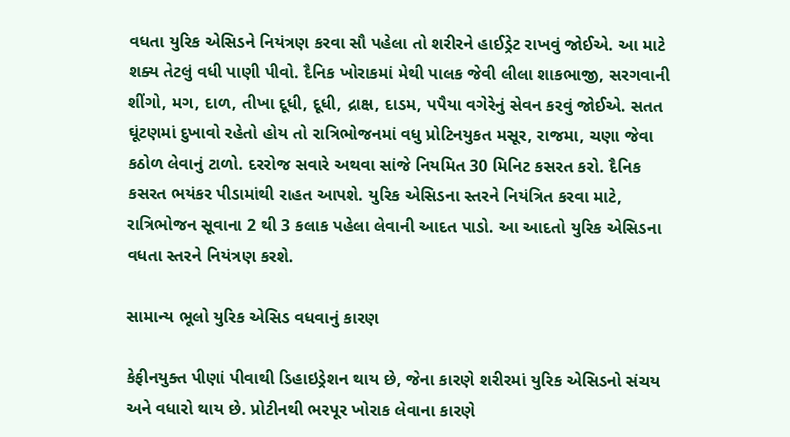વધતા યુરિક એસિડને નિયંત્રણ કરવા સૌ પહેલા તો શરીરને હાઈડ્રેટ રાખવું જોઈએ. આ માટે શક્ય તેટલું વધી પાણી પીવો. દૈનિક ખોરાકમાં મેથી પાલક જેવી લીલા શાકભાજી, સરગવાની શીંગો, મગ, દાળ, તીખા દૂધી, દૂધી, દ્રાક્ષ, દાડમ, પપૈયા વગેરેનું સેવન કરવું જોઈએ. સતત ઘૂંટણમાં દુખાવો રહેતો હોય તો રાત્રિભોજનમાં વધુ પ્રોટિનયુકત મસૂર, રાજમા, ચણા જેવા કઠોળ લેવાનું ટાળો. દરરોજ સવારે અથવા સાંજે નિયમિત 30 મિનિટ કસરત કરો. દૈનિક કસરત ભયંકર પીડામાંથી રાહત આપશે. યુરિક એસિડના સ્તરને નિયંત્રિત કરવા માટે, રાત્રિભોજન સૂવાના 2 થી 3 કલાક પહેલા લેવાની આદત પાડો. આ આદતો યુરિક એસિડના વધતા સ્તરને નિયંત્રણ કરશે.

સામાન્ય ભૂલો યુરિક એસિડ વધવાનું કારણ

કેફીનયુક્ત પીણાં પીવાથી ડિહાઇડ્રેશન થાય છે, જેના કારણે શરીરમાં યુરિક એસિડનો સંચય અને વધારો થાય છે. પ્રોટીનથી ભરપૂર ખોરાક લેવાના કારણે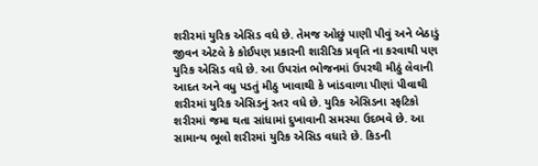શરીરમાં યુરિક એસિડ વધે છે. તેમજ ઓછું પાણી પીવું અને બેઠાડું જીવન એટલે કે કોઈપણ પ્રકારની શારીરિક પ્રવૃતિ ના કરવાથી પણ યુરિક એસિડ વધે છે. આ ઉપરાંત ભોજનમાં ઉપરથી મીઠું લેવાની આદત અને વધુ પડતું મીઠુ ખાવાથી કે ખાંડવાળા પીણાં પીવાથી શરીરમાં યુરિક એસિડનું સ્તર વધે છે. યુરિક એસિડના સ્ફટિકો શરીરમાં જમા થતા સાંધામાં દુખાવાની સમસ્યા ઉદભવે છે. આ સામાન્ય ભૂલો શરીરમાં યુરિક એસિડ વધારે છે. કિડની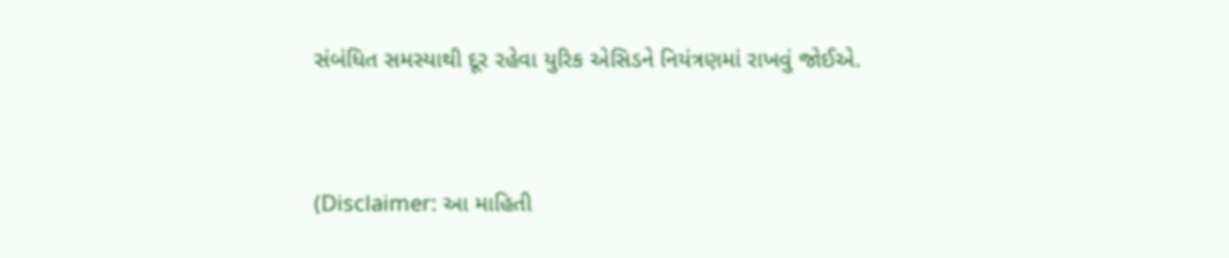સંબંધિત સમસ્યાથી દૂર રહેવા યુરિક એસિડને નિયંત્રણમાં રાખવું જોઈએ.


(Disclaimer: આ માહિતી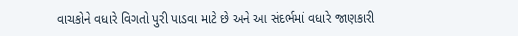વાચકોને વધારે વિગતો પુરી પાડવા માટે છે અને આ સંદર્ભમાં વધારે જાણકારી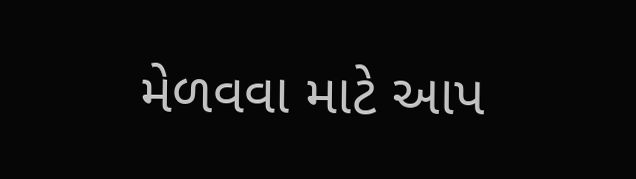મેળવવા માટે આપ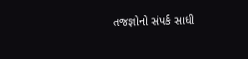તજજ્ઞોનો સંપર્ક સાધી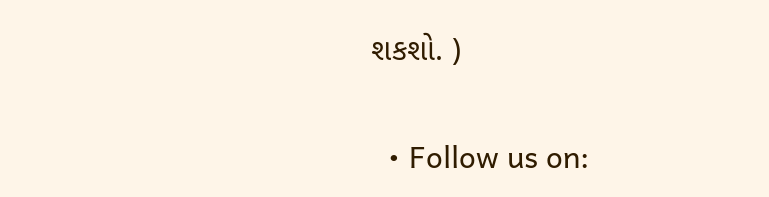શકશો. )

  • Follow us on: